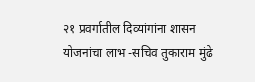२१ प्रवर्गातील दिव्यांगांना शासन योजनांचा लाभ -सचिव तुकाराम मुंढे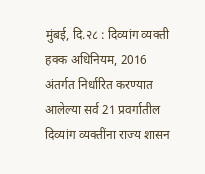मुंबई, दि.२८ : दिव्यांग व्यक्ती हक्क अधिनियम, 2016 अंतर्गत निर्धारित करण्यात आलेल्या सर्व 21 प्रवर्गातील दिव्यांग व्यक्तींना राज्य शासन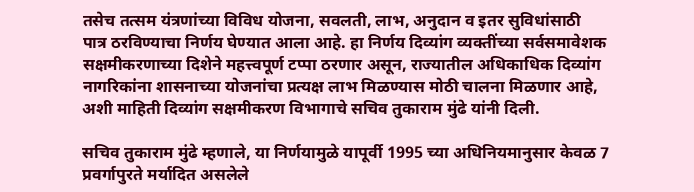तसेच तत्सम यंत्रणांच्या विविध योजना, सवलती, लाभ, अनुदान व इतर सुविधांसाठी पात्र ठरविण्याचा निर्णय घेण्यात आला आहे. हा निर्णय दिव्यांग व्यक्तींच्या सर्वसमावेशक सक्षमीकरणाच्या दिशेने महत्त्वपूर्ण टप्पा ठरणार असून, राज्यातील अधिकाधिक दिव्यांग नागरिकांना शासनाच्या योजनांचा प्रत्यक्ष लाभ मिळण्यास मोठी चालना मिळणार आहे, अशी माहिती दिव्यांग सक्षमीकरण विभागाचे सचिव तुकाराम मुंढे यांनी दिली.

सचिव तुकाराम मुंढे म्हणाले, या निर्णयामुळे यापूर्वी 1995 च्या अधिनियमानुसार केवळ 7 प्रवर्गापुरते मर्यादित असलेले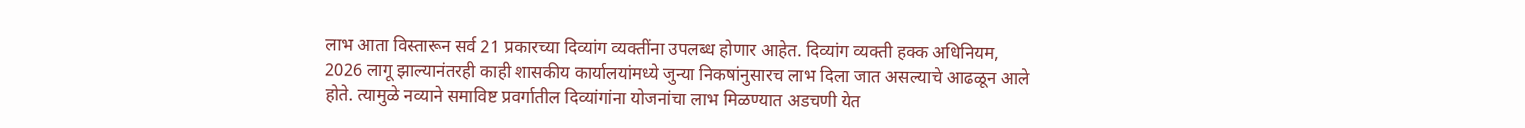लाभ आता विस्तारून सर्व 21 प्रकारच्या दिव्यांग व्यक्तींना उपलब्ध होणार आहेत. दिव्यांग व्यक्ती हक्क अधिनियम, 2026 लागू झाल्यानंतरही काही शासकीय कार्यालयांमध्ये जुन्या निकषांनुसारच लाभ दिला जात असल्याचे आढळून आले होते. त्यामुळे नव्याने समाविष्ट प्रवर्गातील दिव्यांगांना योजनांचा लाभ मिळण्यात अडचणी येत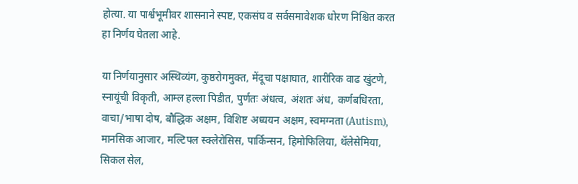होत्या. या पार्श्वभूमीवर शासनाने स्पष्ट, एकसंघ व सर्वसमावेशक धोरण निश्चित करत हा निर्णय घेतला आहे.

या निर्णयानुसार अस्थिव्यंग, कुष्ठरोगमुक्त, मेंदूचा पक्षाघात, शारीरिक वाढ खुंटणे, स्नायूंची विकृती, आम्ल हल्ला पिडीत, पुर्णतः अंधत्व, अंशतः अंध, कर्णबधिरता, वाचा/भाषा दोष, बौद्धिक अक्षम, विशिष्ट अध्ययन अक्षम, स्वमग्नता (Autism), मानसिक आजार, मल्टिपल स्क्लेरोसिस, पार्किन्सन, हिमोफिलिया, थॅलेसेमिया, सिकल सेल,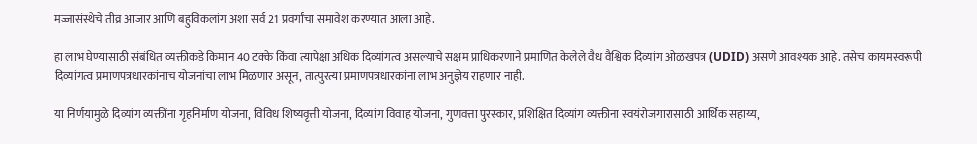मज्जासंस्थेचे तीव्र आजार आणि बहुविकलांग अशा सर्व 21 प्रवर्गांचा समावेश करण्यात आला आहे.

हा लाभ घेण्यासाठी संबंधित व्यक्तीकडे किमान 40 टक्के किंवा त्यापेक्षा अधिक दिव्यांगत्व असल्याचे सक्षम प्राधिकरणाने प्रमाणित केलेले वैध वैश्विक दिव्यांग ओळखपत्र (UDID) असणे आवश्यक आहे. तसेच कायमस्वरूपी दिव्यांगत्व प्रमाणपत्रधारकांनाच योजनांचा लाभ मिळणार असून, तात्पुरत्या प्रमाणपत्रधारकांना लाभ अनुज्ञेय राहणार नाही.

या निर्णयामुळे दिव्यांग व्यक्तींना गृहनिर्माण योजना, विविध शिष्यवृत्ती योजना, दिव्यांग विवाह योजना, गुणवत्ता पुरस्कार, प्रशिक्षित दिव्यांग व्यक्तीना स्वयंरोजगारासाठी आर्थिक सहाय्य,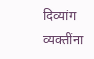दिव्यांग व्यक्तींना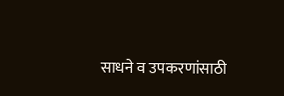साधने व उपकरणांसाठी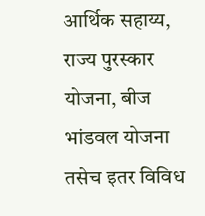आर्थिक सहाय्य, राज्य पुरस्कार योजना, बीज भांडवल योजना तसेच इतर विविध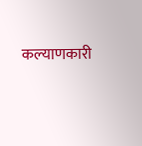कल्याणकारी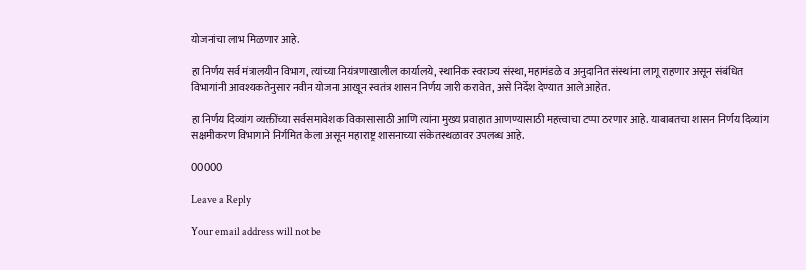योजनांचा लाभ मिळणार आहे.

हा निर्णय सर्व मंत्रालयीन विभाग, त्यांच्या नियंत्रणाखालील कार्यालये, स्थानिक स्वराज्य संस्था, महामंडळे व अनुदानित संस्थांना लागू राहणार असून संबंधित विभागांनी आवश्यकतेनुसार नवीन योजना आखून स्वतंत्र शासन निर्णय जारी करावेत, असे निर्देश देण्यात आले आहेत.

हा निर्णय दिव्यांग व्यक्तींच्या सर्वसमावेशक विकासासाठी आणि त्यांना मुख्य प्रवाहात आणण्यासाठी महत्त्वाचा टप्पा ठरणार आहे. याबाबतचा शासन निर्णय दिव्यांग सक्षमीकरण विभागाने निर्गमित केला असून महाराष्ट्र शासनाच्या संकेतस्थळावर उपलब्ध आहे.

00000

Leave a Reply

Your email address will not be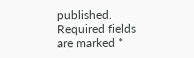published. Required fields are marked *